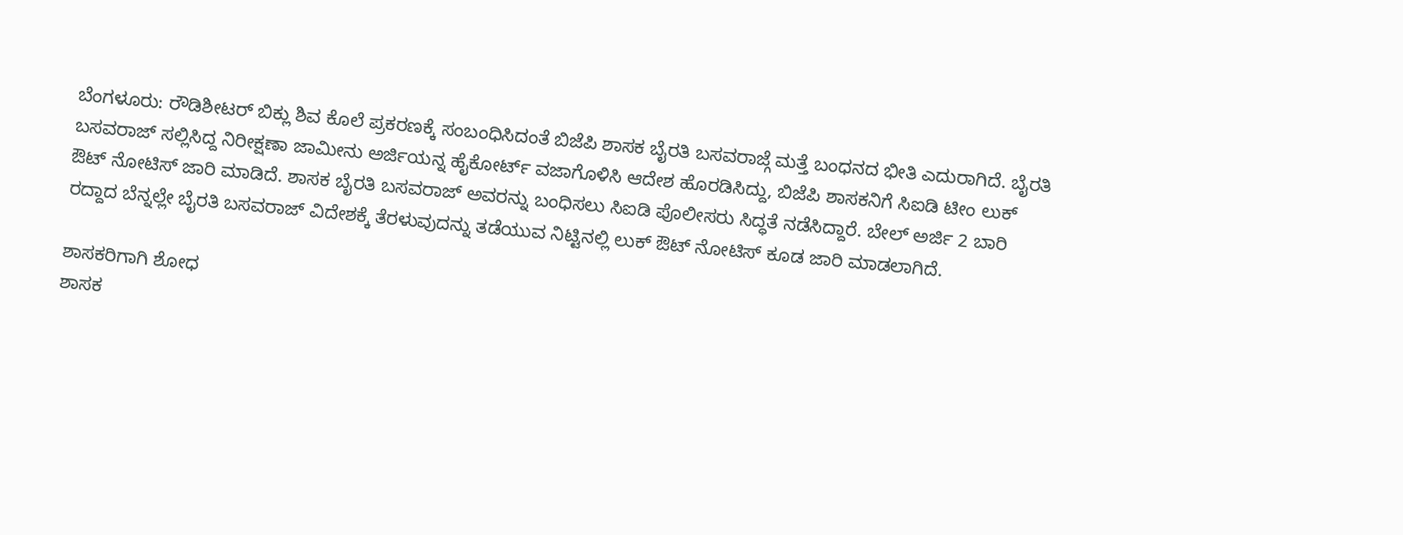ಬೆಂಗಳೂರು: ರೌಡಿಶೀಟರ್ ಬಿಕ್ಲು ಶಿವ ಕೊಲೆ ಪ್ರಕರಣಕ್ಕೆ ಸಂಬಂಧಿಸಿದಂತೆ ಬಿಜೆಪಿ ಶಾಸಕ ಬೈರತಿ ಬಸವರಾಜ್ಗೆ ಮತ್ತೆ ಬಂಧನದ ಭೀತಿ ಎದುರಾಗಿದೆ. ಬೈರತಿ ಬಸವರಾಜ್ ಸಲ್ಲಿಸಿದ್ದ ನಿರೀಕ್ಷಣಾ ಜಾಮೀನು ಅರ್ಜಿಯನ್ನ ಹೈಕೋರ್ಟ್ ವಜಾಗೊಳಿಸಿ ಆದೇಶ ಹೊರಡಿಸಿದ್ದು, ಬಿಜೆಪಿ ಶಾಸಕನಿಗೆ ಸಿಐಡಿ ಟೀಂ ಲುಕ್ ಔಟ್ ನೋಟಿಸ್ ಜಾರಿ ಮಾಡಿದೆ. ಶಾಸಕ ಬೈರತಿ ಬಸವರಾಜ್ ಅವರನ್ನು ಬಂಧಿಸಲು ಸಿಐಡಿ ಪೊಲೀಸರು ಸಿದ್ಧತೆ ನಡೆಸಿದ್ದಾರೆ. ಬೇಲ್ ಅರ್ಜಿ 2 ಬಾರಿ ರದ್ದಾದ ಬೆನ್ನಲ್ಲೇ ಬೈರತಿ ಬಸವರಾಜ್ ವಿದೇಶಕ್ಕೆ ತೆರಳುವುದನ್ನು ತಡೆಯುವ ನಿಟ್ಟಿನಲ್ಲಿ ಲುಕ್ ಔಟ್ ನೋಟಿಸ್ ಕೂಡ ಜಾರಿ ಮಾಡಲಾಗಿದೆ.

ಶಾಸಕರಿಗಾಗಿ ಶೋಧ
ಶಾಸಕ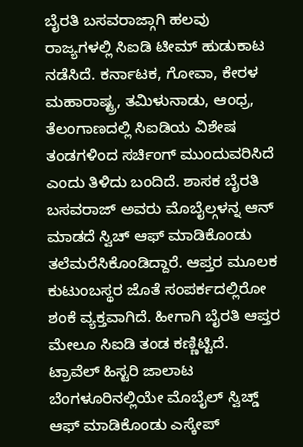ಬೈರತಿ ಬಸವರಾಜ್ಗಾಗಿ ಹಲವು ರಾಜ್ಯಗಳಲ್ಲಿ ಸಿಐಡಿ ಟೀಮ್ ಹುಡುಕಾಟ ನಡೆಸಿದೆ. ಕರ್ನಾಟಕ, ಗೋವಾ, ಕೇರಳ ಮಹಾರಾಷ್ಟ್ರ, ತಮಿಳುನಾಡು, ಆಂಧ್ರ, ತೆಲಂಗಾಣದಲ್ಲಿ ಸಿಐಡಿಯ ವಿಶೇಷ ತಂಡಗಳಿಂದ ಸರ್ಚಿಂಗ್ ಮುಂದುವರಿಸಿದೆ ಎಂದು ತಿಳಿದು ಬಂದಿದೆ. ಶಾಸಕ ಬೈರತಿ ಬಸವರಾಜ್ ಅವರು ಮೊಬೈಲ್ಗಳನ್ನ ಆನ್ ಮಾಡದೆ ಸ್ವಿಚ್ ಆಫ್ ಮಾಡಿಕೊಂಡು ತಲೆಮರೆಸಿಕೊಂಡಿದ್ದಾರೆ. ಆಪ್ತರ ಮೂಲಕ ಕುಟುಂಬಸ್ಥರ ಜೊತೆ ಸಂಪರ್ಕದಲ್ಲಿರೋ ಶಂಕೆ ವ್ಯಕ್ತವಾಗಿದೆ. ಹೀಗಾಗಿ ಬೈರತಿ ಆಪ್ತರ ಮೇಲೂ ಸಿಐಡಿ ತಂಡ ಕಣ್ಣಿಟ್ಟಿದೆ.
ಟ್ರಾವೆಲ್ ಹಿಸ್ಟರಿ ಜಾಲಾಟ
ಬೆಂಗಳೂರಿನಲ್ಲಿಯೇ ಮೊಬೈಲ್ ಸ್ವಿಚ್ಡ್ ಆಫ್ ಮಾಡಿಕೊಂಡು ಎಸ್ಕೇಪ್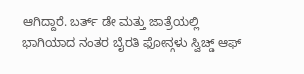ಆಗಿದ್ದಾರೆ. ಬರ್ತ್ ಡೇ ಮತ್ತು ಜಾತ್ರೆಯಲ್ಲಿ ಭಾಗಿಯಾದ ನಂತರ ಬೈರತಿ ಫೋನ್ಗಳು ಸ್ವಿಚ್ಡ್ ಆಫ್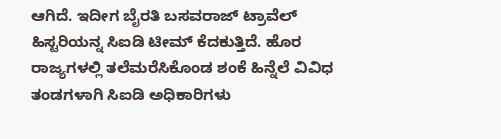ಆಗಿದೆ. ಇದೀಗ ಬೈರತಿ ಬಸವರಾಜ್ ಟ್ರಾವೆಲ್ ಹಿಸ್ಟರಿಯನ್ನ ಸಿಐಡಿ ಟೀಮ್ ಕೆದಕುತ್ತಿದೆ. ಹೊರ ರಾಜ್ಯಗಳಲ್ಲಿ ತಲೆಮರೆಸಿಕೊಂಡ ಶಂಕೆ ಹಿನ್ನೆಲೆ ವಿವಿಧ ತಂಡಗಳಾಗಿ ಸಿಐಡಿ ಅಧಿಕಾರಿಗಳು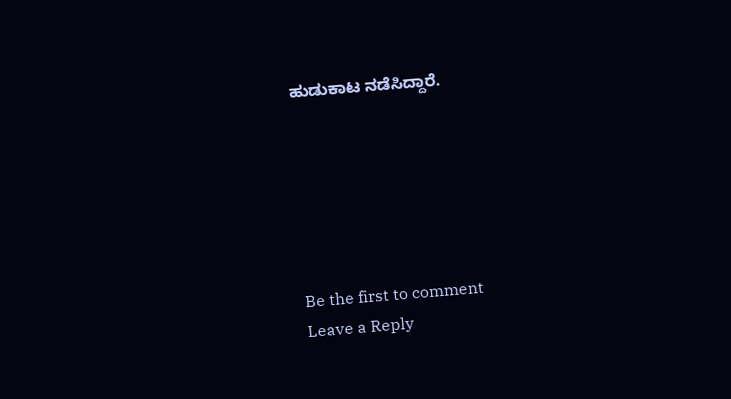ಹುಡುಕಾಟ ನಡೆಸಿದ್ದಾರೆ.






Be the first to comment
Leave a Reply